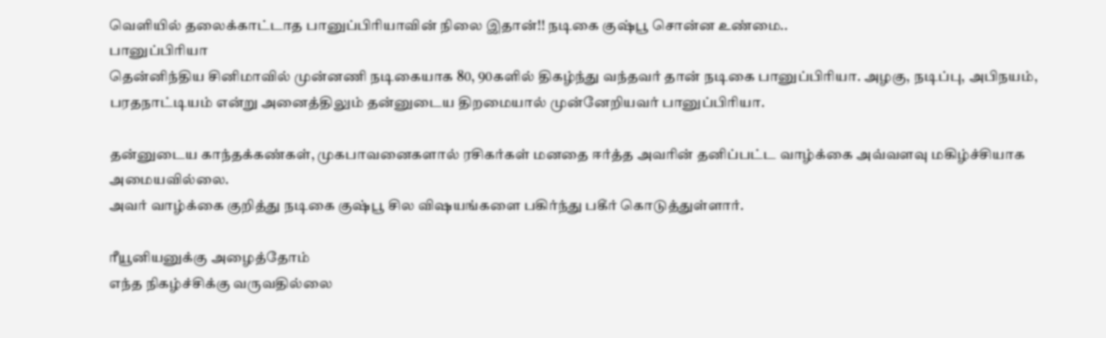வெளியில் தலைக்காட்டாத பானுப்பிரியாவின் நிலை இதான்!! நடிகை குஷ்பூ சொன்ன உண்மை..
பானுப்பிரியா
தென்னிந்திய சினிமாவில் முன்னணி நடிகையாக 80, 90களில் திகழ்ந்து வந்தவர் தான் நடிகை பானுப்பிரியா. அழகு, நடிப்பு, அபிநயம், பரதநாட்டியம் என்று அனைத்திலும் தன்னுடைய திறமையால் முன்னேறியவர் பானுப்பிரியா.

தன்னுடைய காந்தக்கண்கள், முகபாவனைகளால் ரசிகர்கள் மனதை ஈர்த்த அவரின் தனிப்பட்ட வாழ்க்கை அவ்வளவு மகிழ்ச்சியாக அமையவில்லை.
அவர் வாழ்க்கை குறித்து நடிகை குஷ்பூ சில விஷயங்களை பகிர்ந்து பகீர் கொடுத்துள்ளார்.

ரீயூனியனுக்கு அழைத்தோம்
எந்த நிகழ்ச்சிக்கு வருவதில்லை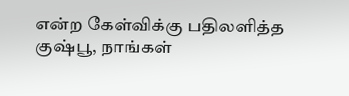என்ற கேள்விக்கு பதிலளித்த குஷ்பூ, நாங்கள்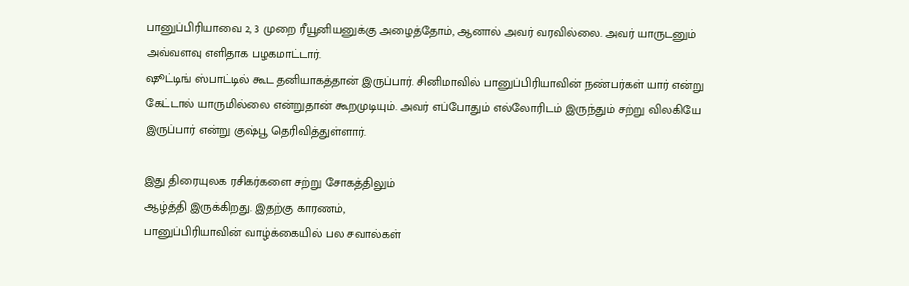பானுப்பிரியாவை 2, 3 முறை ரீயூனியனுக்கு அழைத்தோம், ஆனால் அவர் வரவில்லை. அவர் யாருடனும் அவ்வளவு எளிதாக பழகமாட்டார்.
ஷூட்டிங் ஸ்பாட்டில் கூட தனியாகத்தான் இருப்பார். சினிமாவில் பானுப்பிரியாவின் நண்பர்கள் யார் என்று கேட்டால் யாருமில்லை என்றுதான் கூறமுடியும். அவர் எப்போதும் எல்லோரிடம் இருந்தும் சற்று விலகியே இருப்பார் என்று குஷ்பூ தெரிவித்துள்ளார்.

இது திரையுலக ரசிகர்களை சற்று சோகத்திலும்
ஆழ்த்தி இருக்கிறது. இதற்கு காரணம்,
பானுப்பிரியாவின் வாழ்க்கையில் பல சவால்கள்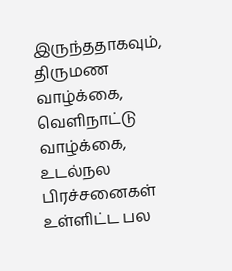இருந்ததாகவும், திருமண வாழ்க்கை, வெளிநாட்டு
வாழ்க்கை, உடல்நல பிரச்சனைகள் உள்ளிட்ட பல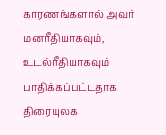காரணங்களால் அவர் மனரீதியாகவும்,
உடல்ரீதியாகவும் பாதிக்கப்பட்டதாக திரையுலக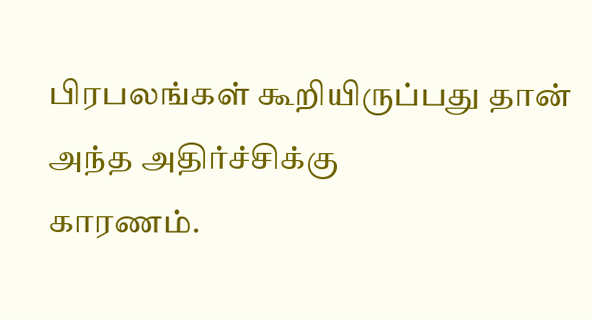பிரபலங்கள் கூறியிருப்பது தான் அந்த அதிர்ச்சிக்கு
காரணம்.